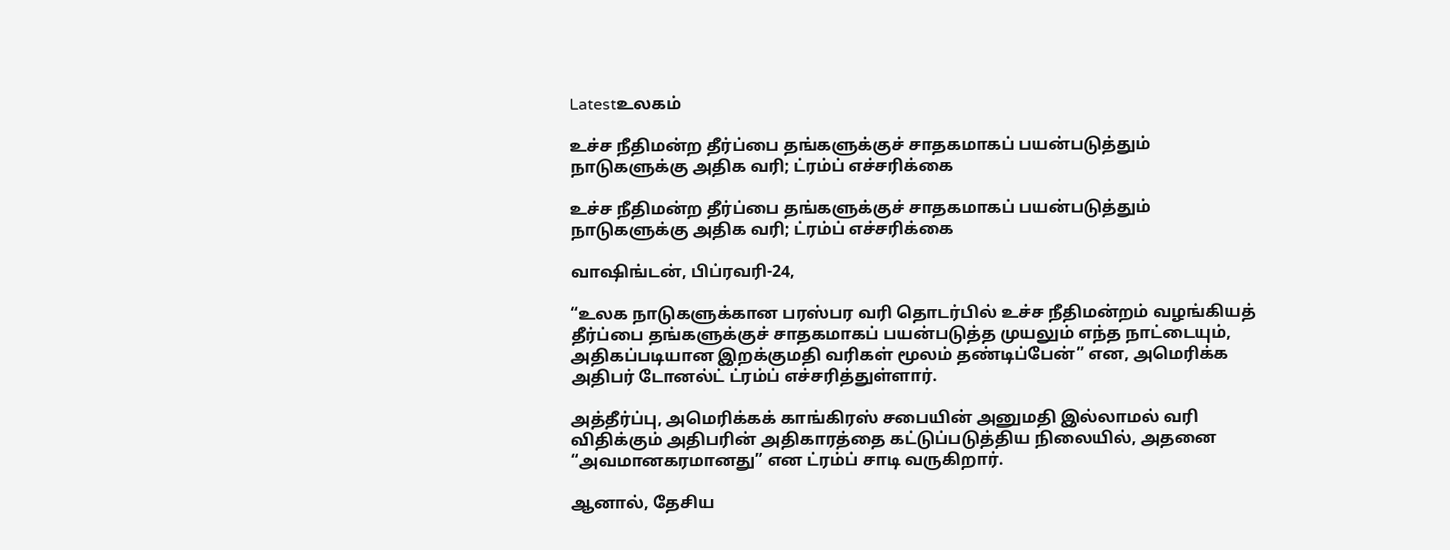Latestஉலகம்

உச்ச நீதிமன்ற தீர்ப்பை தங்களுக்குச் சாதகமாகப் பயன்படுத்தும் நாடுகளுக்கு அதிக வரி; ட்ரம்ப் எச்சரிக்கை

உச்ச நீதிமன்ற தீர்ப்பை தங்களுக்குச் சாதகமாகப் பயன்படுத்தும் நாடுகளுக்கு அதிக வரி; ட்ரம்ப் எச்சரிக்கை

வாஷிங்டன், பிப்ரவரி-24,

“உலக நாடுகளுக்கான பரஸ்பர வரி தொடர்பில் உச்ச நீதிமன்றம் வழங்கியத் தீர்ப்பை தங்களுக்குச் சாதகமாகப் பயன்படுத்த முயலும் எந்த நாட்டையும், அதிகப்படியான இறக்குமதி வரிகள் மூலம் தண்டிப்பேன்” என, அமெரிக்க அதிபர் டோனல்ட் ட்ரம்ப் எச்சரித்துள்ளார்.

அத்தீர்ப்பு, அமெரிக்கக் காங்கிரஸ் சபையின் அனுமதி இல்லாமல் வரி விதிக்கும் அதிபரின் அதிகாரத்தை கட்டுப்படுத்திய நிலையில், அதனை “அவமானகரமானது” என ட்ரம்ப் சாடி வருகிறார்.

ஆனால், தேசிய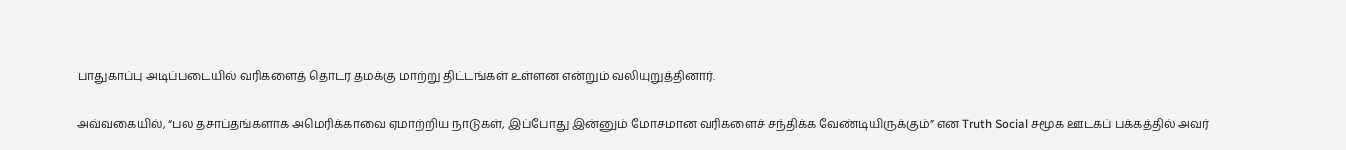பாதுகாப்பு அடிப்படையில் வரிகளைத் தொடர தமக்கு மாற்று திட்டங்கள் உள்ளன என்றும் வலியுறுத்தினார்.

அவ்வகையில், “பல தசாப்தங்களாக அமெரிக்காவை ஏமாற்றிய நாடுகள், இப்போது இன்னும் மோசமான வரிகளைச் சந்திக்க வேண்டியிருக்கும்” என Truth Social சமூக ஊடகப் பக்கத்தில் அவர்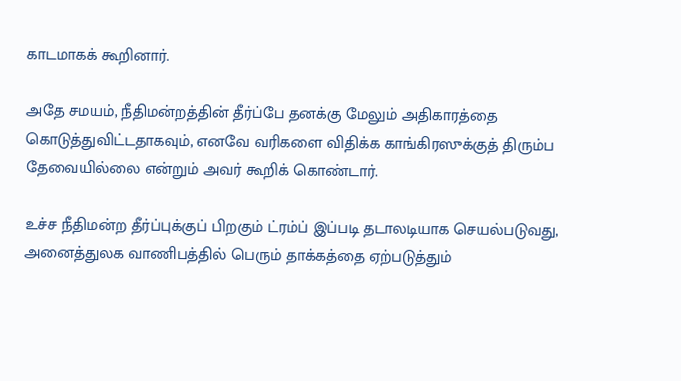காடமாகக் கூறினார்.

அதே சமயம், நீதிமன்றத்தின் தீர்ப்பே தனக்கு மேலும் அதிகாரத்தை கொடுத்துவிட்டதாகவும், எனவே வரிகளை விதிக்க காங்கிரஸுக்குத் திரும்ப தேவையில்லை என்றும் அவர் கூறிக் கொண்டார்.

உச்ச நீதிமன்ற தீர்ப்புக்குப் பிறகும் ட்ரம்ப் இப்படி தடாலடியாக செயல்படுவது, அனைத்துலக வாணிபத்தில் பெரும் தாக்கத்தை ஏற்படுத்தும்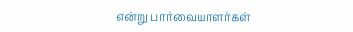என்று பார்வையாளர்கள்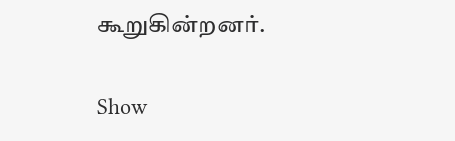கூறுகின்றனர்.

Show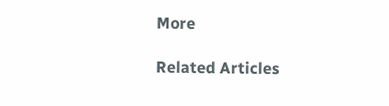More

Related Articles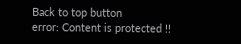Back to top button
error: Content is protected !!